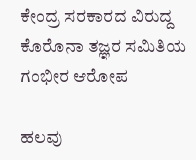ಕೇಂದ್ರ ಸರಕಾರದ ವಿರುದ್ದ ಕೊರೊನಾ ತಜ್ಞರ ಸಮಿತಿಯ ಗಂಭೀರ ಆರೋಪ

ಹಲವು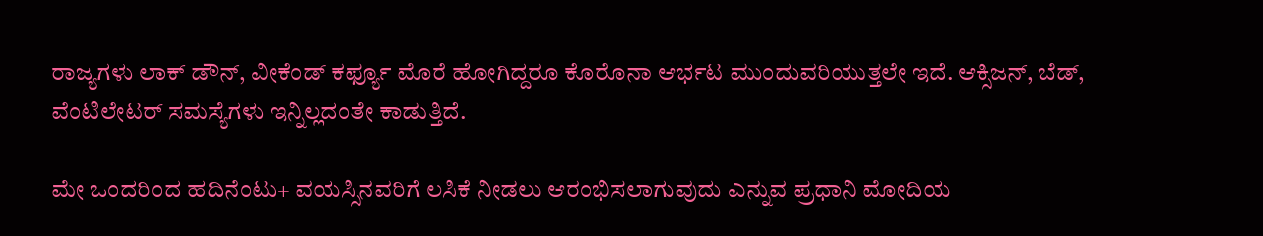ರಾಜ್ಯಗಳು ಲಾಕ್ ಡೌನ್, ವೀಕೆಂಡ್ ಕರ್ಫ್ಯೂ ಮೊರೆ ಹೋಗಿದ್ದರೂ ಕೊರೊನಾ ಆರ್ಭಟ ಮುಂದುವರಿಯುತ್ತಲೇ ಇದೆ. ಆಕ್ಸಿಜನ್, ಬೆಡ್, ವೆಂಟಿಲೇಟರ್ ಸಮಸ್ಯೆಗಳು ಇನ್ನಿಲ್ಲದಂತೇ ಕಾಡುತ್ತಿದೆ.

ಮೇ ಒಂದರಿಂದ ಹದಿನೆಂಟು+ ವಯಸ್ಸಿನವರಿಗೆ ಲಸಿಕೆ ನೀಡಲು ಆರಂಭಿಸಲಾಗುವುದು ಎನ್ನುವ ಪ್ರಧಾನಿ ಮೋದಿಯ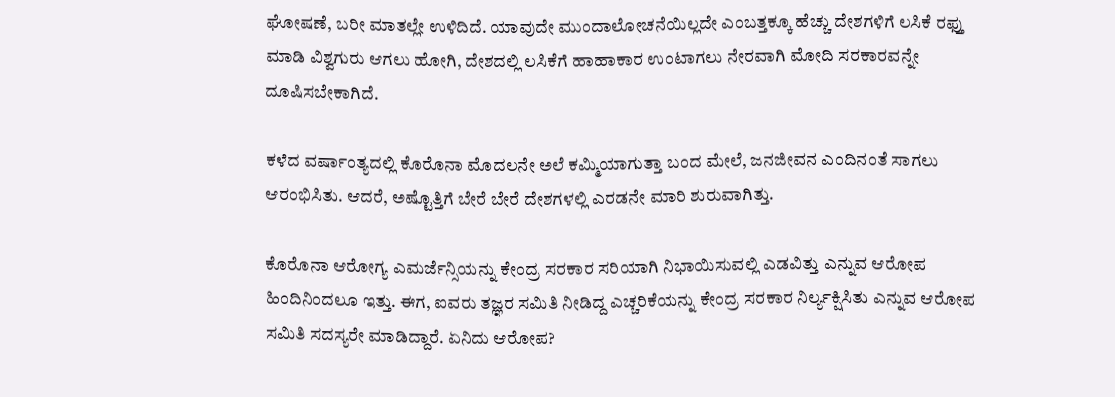ಘೋಷಣೆ, ಬರೀ ಮಾತಲ್ಲೇ ಉಳಿದಿದೆ. ಯಾವುದೇ ಮುಂದಾಲೋಚನೆಯಿಲ್ಲದೇ ಎಂಬತ್ತಕ್ಕೂ ಹೆಚ್ಚು ದೇಶಗಳಿಗೆ ಲಸಿಕೆ ರಫ್ತು ಮಾಡಿ ವಿಶ್ವಗುರು ಆಗಲು ಹೋಗಿ, ದೇಶದಲ್ಲಿ ಲಸಿಕೆಗೆ ಹಾಹಾಕಾರ ಉಂಟಾಗಲು ನೇರವಾಗಿ ಮೋದಿ ಸರಕಾರವನ್ನೇ ದೂಷಿಸಬೇಕಾಗಿದೆ.

ಕಳೆದ ವರ್ಷಾಂತ್ಯದಲ್ಲಿ ಕೊರೊನಾ ಮೊದಲನೇ ಅಲೆ ಕಮ್ಮಿಯಾಗುತ್ತಾ ಬಂದ ಮೇಲೆ, ಜನಜೀವನ ಎಂದಿನಂತೆ ಸಾಗಲು ಆರಂಭಿಸಿತು. ಆದರೆ, ಅಷ್ಟೊತ್ತಿಗೆ ಬೇರೆ ಬೇರೆ ದೇಶಗಳಲ್ಲಿ ಎರಡನೇ ಮಾರಿ ಶುರುವಾಗಿತ್ತು.

ಕೊರೊನಾ ಆರೋಗ್ಯ ಎಮರ್ಜೆನ್ಸಿಯನ್ನು ಕೇಂದ್ರ ಸರಕಾರ ಸರಿಯಾಗಿ ನಿಭಾಯಿಸುವಲ್ಲಿ ಎಡವಿತ್ತು ಎನ್ನುವ ಆರೋಪ ಹಿಂದಿನಿಂದಲೂ ಇತ್ತು. ಈಗ, ಐವರು ತಜ್ಞರ ಸಮಿತಿ ನೀಡಿದ್ದ ಎಚ್ಚರಿಕೆಯನ್ನು ಕೇಂದ್ರ ಸರಕಾರ ನಿರ್ಲ್ಯಕ್ಷಿಸಿತು ಎನ್ನುವ ಆರೋಪ ಸಮಿತಿ ಸದಸ್ಯರೇ ಮಾಡಿದ್ದಾರೆ. ಏನಿದು ಆರೋಪ?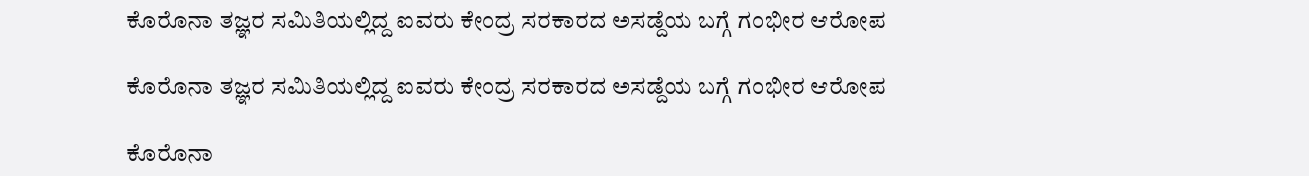ಕೊರೊನಾ ತಜ್ಞರ ಸಮಿತಿಯಲ್ಲಿದ್ದ ಐವರು ಕೇಂದ್ರ ಸರಕಾರದ ಅಸಡ್ದೆಯ ಬಗ್ಗೆ ಗಂಭೀರ ಆರೋಪ

ಕೊರೊನಾ ತಜ್ಞರ ಸಮಿತಿಯಲ್ಲಿದ್ದ ಐವರು ಕೇಂದ್ರ ಸರಕಾರದ ಅಸಡ್ದೆಯ ಬಗ್ಗೆ ಗಂಭೀರ ಆರೋಪ

ಕೊರೊನಾ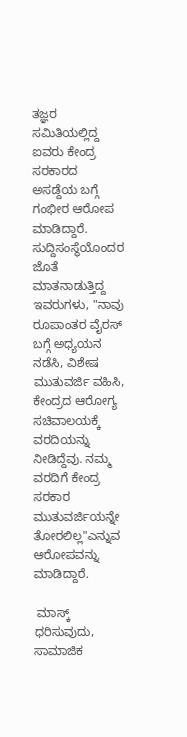ತಜ್ಞರ ಸಮಿತಿಯಲ್ಲಿದ್ದ ಐವರು ಕೇಂದ್ರ ಸರಕಾರದ ಅಸಡ್ದೆಯ ಬಗ್ಗೆ ಗಂಭೀರ ಆರೋಪ ಮಾಡಿದ್ದಾರೆ. ಸುದ್ದಿಸಂಸ್ಥೆಯೊಂದರ ಜೊತೆ ಮಾತನಾಡುತ್ತಿದ್ದ ಇವರುಗಳು, "ನಾವು ರೂಪಾಂತರ ವೈರಸ್ ಬಗ್ಗೆ ಅಧ್ಯಯನ ನಡೆಸಿ, ವಿಶೇಷ ಮುತುವರ್ಜಿ ವಹಿಸಿ, ಕೇಂದ್ರದ ಆರೋಗ್ಯ ಸಚಿವಾಲಯಕ್ಕೆ ವರದಿಯನ್ನು ನೀಡಿದ್ದೆವು. ನಮ್ಮ ವರದಿಗೆ ಕೇಂದ್ರ ಸರಕಾರ ಮುತುವರ್ಜಿಯನ್ನೇ ತೋರಲಿಲ್ಲ"ಎನ್ನುವ ಆರೋಪವನ್ನು ಮಾಡಿದ್ದಾರೆ.

 ಮಾಸ್ಕ್ ಧರಿಸುವುದು, ಸಾಮಾಜಿಕ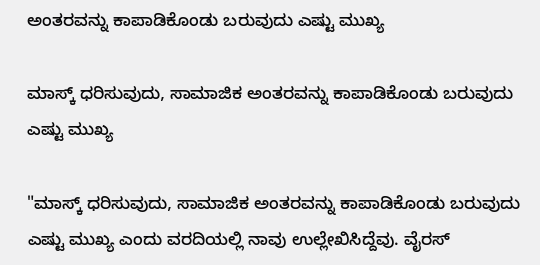ಅಂತರವನ್ನು ಕಾಪಾಡಿಕೊಂಡು ಬರುವುದು ಎಷ್ಟು ಮುಖ್ಯ

ಮಾಸ್ಕ್ ಧರಿಸುವುದು, ಸಾಮಾಜಿಕ ಅಂತರವನ್ನು ಕಾಪಾಡಿಕೊಂಡು ಬರುವುದು ಎಷ್ಟು ಮುಖ್ಯ

"ಮಾಸ್ಕ್ ಧರಿಸುವುದು, ಸಾಮಾಜಿಕ ಅಂತರವನ್ನು ಕಾಪಾಡಿಕೊಂಡು ಬರುವುದು ಎಷ್ಟು ಮುಖ್ಯ ಎಂದು ವರದಿಯಲ್ಲಿ ನಾವು ಉಲ್ಲೇಖಿಸಿದ್ದೆವು. ವೈರಸ್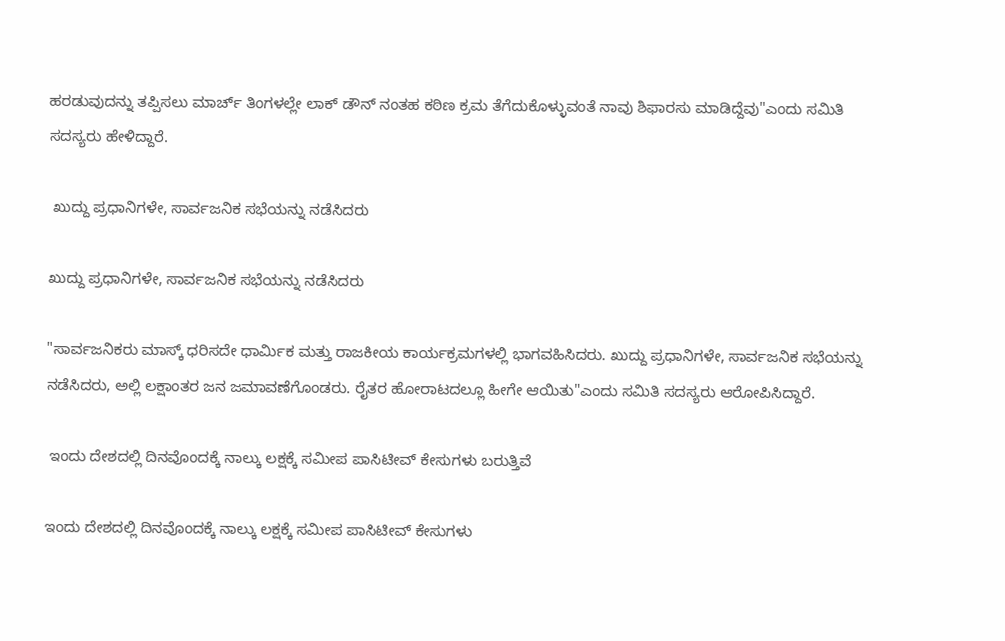ಹರಡುವುದನ್ನು ತಪ್ಪಿಸಲು ಮಾರ್ಚ್ ತಿಂಗಳಲ್ಲೇ ಲಾಕ್ ಡೌನ್ ನಂತಹ ಕಠಿಣ ಕ್ರಮ ತೆಗೆದುಕೊಳ್ಳುವಂತೆ ನಾವು ಶಿಫಾರಸು ಮಾಡಿದ್ದೆವು"ಎಂದು ಸಮಿತಿ ಸದಸ್ಯರು ಹೇಳಿದ್ದಾರೆ.

 ಖುದ್ದು ಪ್ರಧಾನಿಗಳೇ, ಸಾರ್ವಜನಿಕ ಸಭೆಯನ್ನು ನಡೆಸಿದರು

ಖುದ್ದು ಪ್ರಧಾನಿಗಳೇ, ಸಾರ್ವಜನಿಕ ಸಭೆಯನ್ನು ನಡೆಸಿದರು

"ಸಾರ್ವಜನಿಕರು ಮಾಸ್ಕ್ ಧರಿಸದೇ ಧಾರ್ಮಿಕ ಮತ್ತು ರಾಜಕೀಯ ಕಾರ್ಯಕ್ರಮಗಳಲ್ಲಿ ಭಾಗವಹಿಸಿದರು. ಖುದ್ದು ಪ್ರಧಾನಿಗಳೇ, ಸಾರ್ವಜನಿಕ ಸಭೆಯನ್ನು ನಡೆಸಿದರು, ಅಲ್ಲಿ ಲಕ್ಷಾಂತರ ಜನ ಜಮಾವಣೆಗೊಂಡರು. ರೈತರ ಹೋರಾಟದಲ್ಲೂ ಹೀಗೇ ಆಯಿತು"ಎಂದು ಸಮಿತಿ ಸದಸ್ಯರು ಆರೋಪಿಸಿದ್ದಾರೆ.

 ಇಂದು ದೇಶದಲ್ಲಿ ದಿನವೊಂದಕ್ಕೆ ನಾಲ್ಕು ಲಕ್ಷಕ್ಕೆ ಸಮೀಪ ಪಾಸಿಟೀವ್ ಕೇಸುಗಳು ಬರುತ್ತಿವೆ

ಇಂದು ದೇಶದಲ್ಲಿ ದಿನವೊಂದಕ್ಕೆ ನಾಲ್ಕು ಲಕ್ಷಕ್ಕೆ ಸಮೀಪ ಪಾಸಿಟೀವ್ ಕೇಸುಗಳು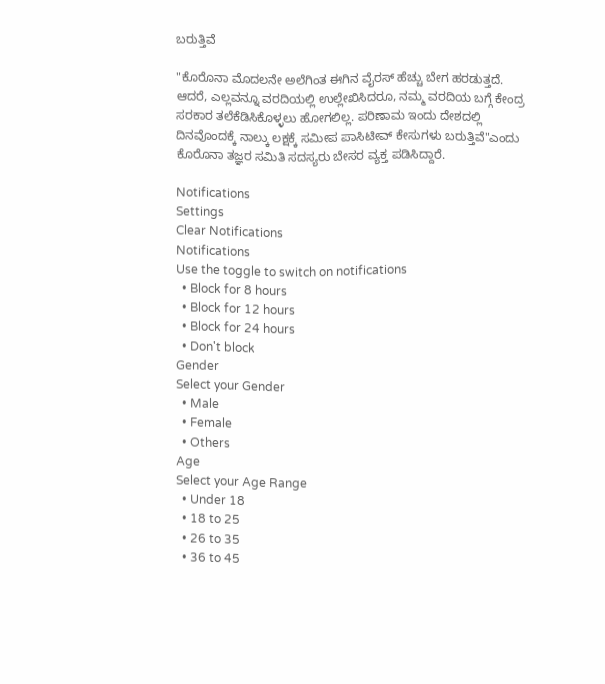ಬರುತ್ತಿವೆ

"ಕೊರೊನಾ ಮೊದಲನೇ ಅಲೆಗಿಂತ ಈಗಿನ ವೈರಸ್ ಹೆಚ್ಚು ಬೇಗ ಹರಡುತ್ತದೆ. ಆದರೆ, ಎಲ್ಲವನ್ನೂ ವರದಿಯಲ್ಲಿ ಉಲ್ಲೇಖಿಸಿದರೂ, ನಮ್ಮ ವರದಿಯ ಬಗ್ಗೆ ಕೇಂದ್ರ ಸರಕಾರ ತಲೆಕೆಡಿಸಿಕೊಳ್ಳಲು ಹೋಗಲಿಲ್ಲ. ಪರಿಣಾಮ ಇಂದು ದೇಶದಲ್ಲಿ ದಿನವೊಂದಕ್ಕೆ ನಾಲ್ಕು ಲಕ್ಷಕ್ಕೆ ಸಮೀಪ ಪಾಸಿಟೀವ್ ಕೇಸುಗಳು ಬರುತ್ತಿವೆ"ಎಂದು ಕೊರೊನಾ ತಜ್ಞರ ಸಮಿತಿ ಸದಸ್ಯರು ಬೇಸರ ವ್ಯಕ್ತ ಪಡಿಸಿದ್ದಾರೆ.

Notifications
Settings
Clear Notifications
Notifications
Use the toggle to switch on notifications
  • Block for 8 hours
  • Block for 12 hours
  • Block for 24 hours
  • Don't block
Gender
Select your Gender
  • Male
  • Female
  • Others
Age
Select your Age Range
  • Under 18
  • 18 to 25
  • 26 to 35
  • 36 to 45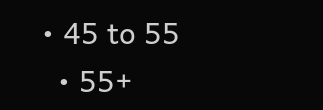• 45 to 55
  • 55+